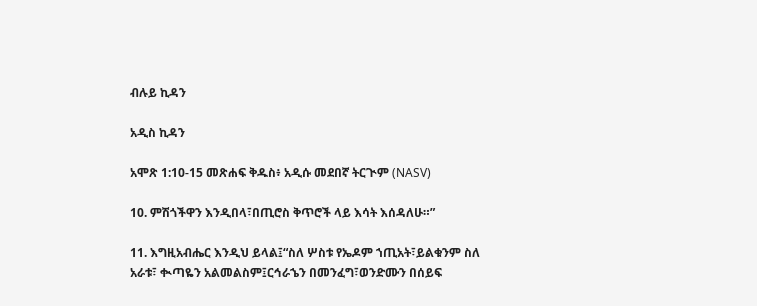ብሉይ ኪዳን

አዲስ ኪዳን

አሞጽ 1:10-15 መጽሐፍ ቅዱስ፥ አዲሱ መደበኛ ትርጒም (NASV)

10. ምሽጎችዋን እንዲበላ፣በጢሮስ ቅጥሮች ላይ እሳት እሰዳለሁ።”

11. እግዚአብሔር እንዲህ ይላል፤“ስለ ሦስቱ የኤዶም ኀጢአት፣ይልቁንም ስለ አራቱ፣ ቊጣዬን አልመልስም፤ርኅራኄን በመንፈግ፣ወንድሙን በሰይፍ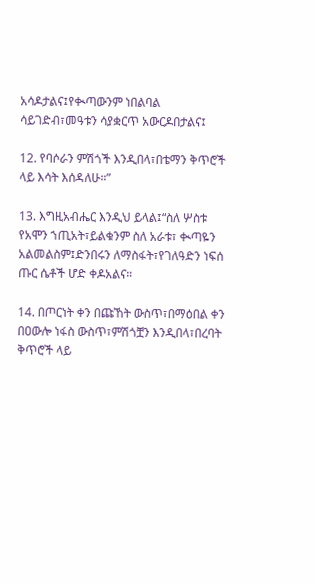አሳዶታልና፤የቊጣውንም ነበልባል ሳይገድብ፣መዓቱን ሳያቋርጥ አውርዶበታልና፤

12. የባሶራን ምሽጎች እንዲበላ፣በቴማን ቅጥሮች ላይ እሳት እሰዳለሁ።”

13. እግዚአብሔር እንዲህ ይላል፤“ስለ ሦስቱ የአሞን ኀጢአት፣ይልቁንም ስለ አራቱ፣ ቊጣዬን አልመልስም፤ድንበሩን ለማስፋት፣የገለዓድን ነፍሰ ጡር ሴቶች ሆድ ቀዶአልና።

14. በጦርነት ቀን በጩኸት ውስጥ፣በማዕበል ቀን በዐውሎ ነፋስ ውስጥ፣ምሽጎቿን እንዲበላ፣በረባት ቅጥሮች ላይ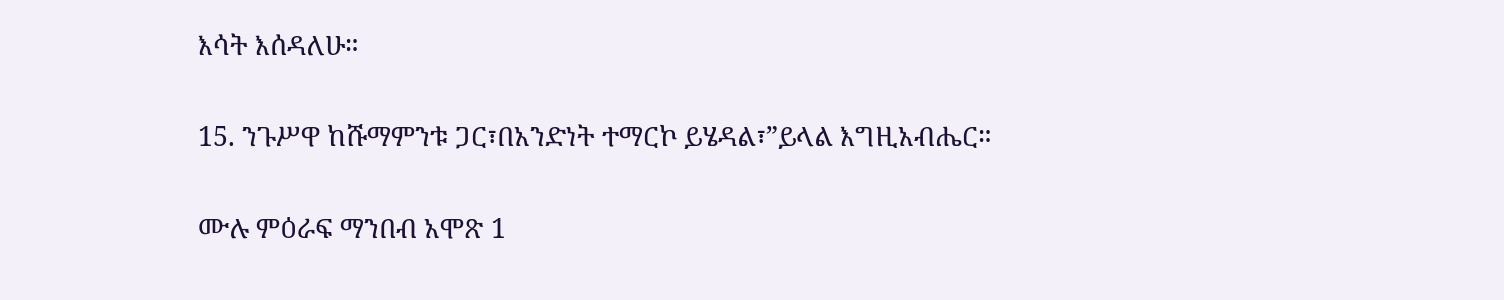እሳት እሰዳለሁ።

15. ንጉሥዋ ከሹማምንቱ ጋር፣በአንድነት ተማርኮ ይሄዳል፣”ይላል እግዚአብሔር።

ሙሉ ምዕራፍ ማንበብ አሞጽ 1